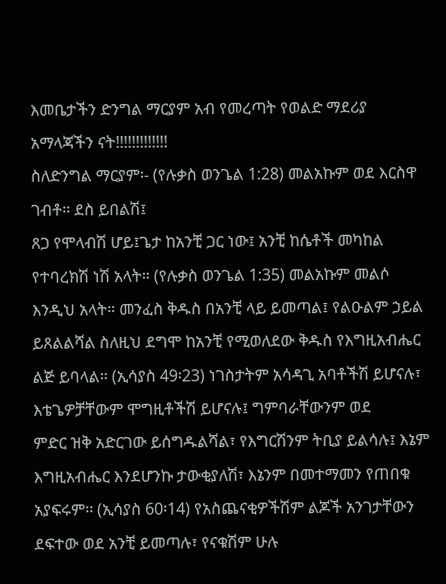እመቤታችን ድንግል ማርያም አብ የመረጣት የወልድ ማደሪያ አማላጃችን ናት!!!!!!!!!!!!!
ስለድንግል ማርያም፡- (የሉቃስ ወንጌል 1:28) መልአኩም ወደ እርስዋ ገብቶ። ደስ ይበልሽ፤
ጸጋ የሞላብሽ ሆይ፤ጌታ ከአንቺ ጋር ነው፤ አንቺ ከሴቶች መካከል የተባረክሽ ነሽ አላት። (የሉቃስ ወንጌል 1:35) መልአኩም መልሶ
እንዲህ አላት። መንፈስ ቅዱስ በአንቺ ላይ ይመጣል፤ የልዑልም ኃይል ይጸልልሻል ስለዚህ ደግሞ ከአንቺ የሚወለደው ቅዱስ የእግዚአብሔር
ልጅ ይባላል። (ኢሳያስ 49፡23) ነገስታትም አሳዳጊ አባቶችሽ ይሆናሉ፣ እቴጌዎቻቸውም ሞግዚቶችሽ ይሆናሉ፤ ግምባራቸውንም ወደ
ምድር ዝቅ አድርገው ይሰግዱልሻል፣ የእግርሽንም ትቢያ ይልሳሉ፤ እኔም እግዚአብሔር እንደሆንኩ ታውቂያለሽ፣ እኔንም በመተማመን የጠበቁ
አያፍሩም፡፡ (ኢሳያስ 60፡14) የአስጨናቂዎችሽም ልጆች አንገታቸውን ደፍተው ወደ አንቺ ይመጣሉ፣ የናቁሽም ሁሉ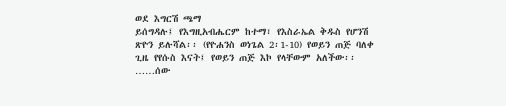ወደ እግርሽ ጫማ
ይሰግዳሉ፤ የእግዚአብሔርም ከተማ፣ የእስራኤል ቅዱስ የሆንሽ ጽዮን ይሉሻል፡፡ (የዮሐንስ ወነጌል 2፡1-10) የወይን ጠጅ ባለቀ
ጊዜ የየሱስ እናት፤ የወይን ጠጅ እኮ የላቸውም አለችው፡፡……ሰው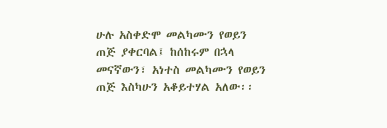ሁሉ አስቀድሞ መልካሙን የወይን ጠጅ ያቀርባል፤ ከሰከሩም በኋላ
መናኛውን፣ አነተስ መልካሙን የወይን ጠጅ እስካሁን አቆይተሃል አለው፡፡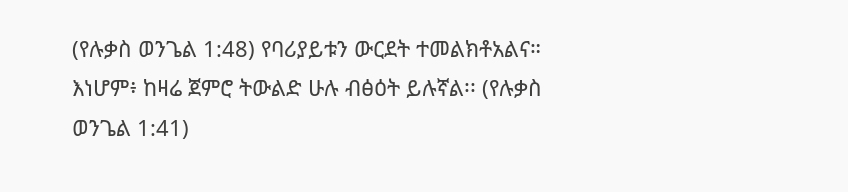(የሉቃስ ወንጌል 1:48) የባሪያይቱን ውርደት ተመልክቶአልና።
እነሆም፥ ከዛሬ ጀምሮ ትውልድ ሁሉ ብፅዕት ይሉኛል፡፡ (የሉቃስ ወንጌል 1:41)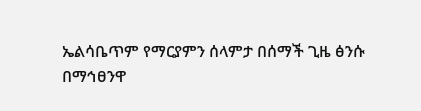ኤልሳቤጥም የማርያምን ሰላምታ በሰማች ጊዜ ፅንሱ
በማኅፀንዋ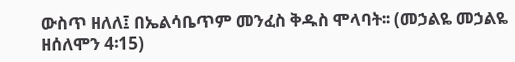ውስጥ ዘለለ፤ በኤልሳቤጥም መንፈስ ቅዱስ ሞላባት፡፡ (መኃልዬ መኃልዬ ዘሰለሞን 4፡15)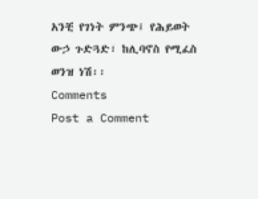አንቺ የገነት ምንጭ፤ የሕይወት
ውኃ ጉድጓድ፣ ከሊባኖስ የሚፈስ ወንዝ ነሽ፡፡
Comments
Post a Comment